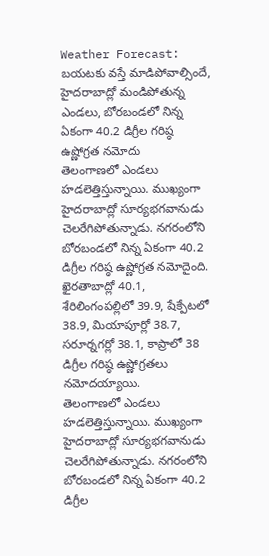Weather Forecast: బయటకు వస్తే మాడిపోవాల్సిందే, హైదరాబాద్లో మండిపోతున్న ఎండలు, బోరబండలో నిన్న ఏకంగా 40.2 డిగ్రీల గరిష్ఠ ఉష్ణోగ్రత నమోదు
తెలంగాణలో ఎండలు హడలెత్తిస్తున్నాయి. ముఖ్యంగా హైదరాబాద్లో సూర్యభగవానుడు చెలరేగిపోతున్నాడు. నగరంలోని బోరబండలో నిన్న ఏకంగా 40.2 డిగ్రీల గరిష్ఠ ఉష్ణోగ్రత నమోదైంది. ఖైరతాబాద్లో 40.1, శేరిలింగంపల్లిలో 39.9, షేక్పేటలో 38.9, మియాపూర్లో 38.7, సరూర్నగర్లో 38.1, కాప్రాలో 38 డిగ్రీల గరిష్ఠ ఉష్ణోగ్రతలు నమోదయ్యాయి.
తెలంగాణలో ఎండలు హడలెత్తిస్తున్నాయి. ముఖ్యంగా హైదరాబాద్లో సూర్యభగవానుడు చెలరేగిపోతున్నాడు. నగరంలోని బోరబండలో నిన్న ఏకంగా 40.2 డిగ్రీల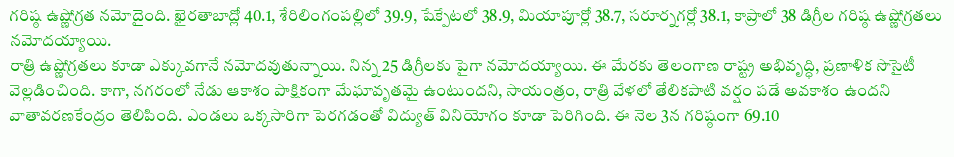గరిష్ఠ ఉష్ణోగ్రత నమోదైంది. ఖైరతాబాద్లో 40.1, శేరిలింగంపల్లిలో 39.9, షేక్పేటలో 38.9, మియాపూర్లో 38.7, సరూర్నగర్లో 38.1, కాప్రాలో 38 డిగ్రీల గరిష్ఠ ఉష్ణోగ్రతలు నమోదయ్యాయి.
రాత్రి ఉష్ణోగ్రతలు కూడా ఎక్కువగానే నమోదవుతున్నాయి. నిన్న 25 డిగ్రీలకు పైగా నమోదయ్యాయి. ఈ మేరకు తెలంగాణ రాష్ట్ర అభివృద్ధి, ప్రణాళిక సొసైటీ వెల్లడించింది. కాగా, నగరంలో నేడు ఆకాశం పాక్షికంగా మేఘావృతమై ఉంటుందని, సాయంత్రం, రాత్రి వేళలో తేలికపాటి వర్షం పడే అవకాశం ఉందని వాతావరణకేంద్రం తెలిపింది. ఎండలు ఒక్కసారిగా పెరగడంతో విద్యుత్ వినియోగం కూడా పెరిగింది. ఈ నెల 3న గరిష్ఠంగా 69.10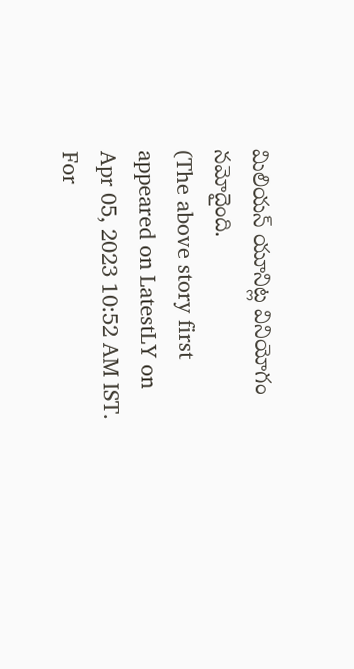మిలియన్ యూనిట్ల వినియోగం నమోదైంది.
(The above story first appeared on LatestLY on Apr 05, 2023 10:52 AM IST. For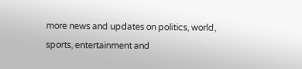more news and updates on politics, world, sports, entertainment and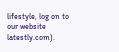lifestyle, log on to our website latestly.com).